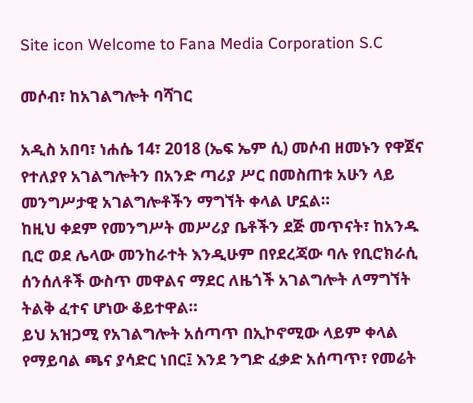Site icon Welcome to Fana Media Corporation S.C

መሶብ፣ ከአገልግሎት ባሻገር

አዲስ አበባ፣ ነሐሴ 14፣ 2018 (ኤፍ ኤም ሲ) መሶብ ዘመኑን የዋጀና የተለያየ አገልግሎትን በአንድ ጣሪያ ሥር በመስጠቱ አሁን ላይ መንግሥታዊ አገልግሎቶችን ማግኘት ቀላል ሆኗል።
ከዚህ ቀደም የመንግሥት መሥሪያ ቤቶችን ደጅ መጥናት፣ ከአንዱ ቢሮ ወደ ሌላው መንከራተት እንዲሁም በየደረጃው ባሉ የቢሮክራሲ ሰንሰለቶች ውስጥ መዋልና ማደር ለዜጎች አገልግሎት ለማግኘት ትልቅ ፈተና ሆነው ቆይተዋል።
ይህ አዝጋሚ የአገልግሎት አሰጣጥ በኢኮኖሚው ላይም ቀላል የማይባል ጫና ያሳድር ነበር፤ እንደ ንግድ ፈቃድ አሰጣጥ፣ የመሬት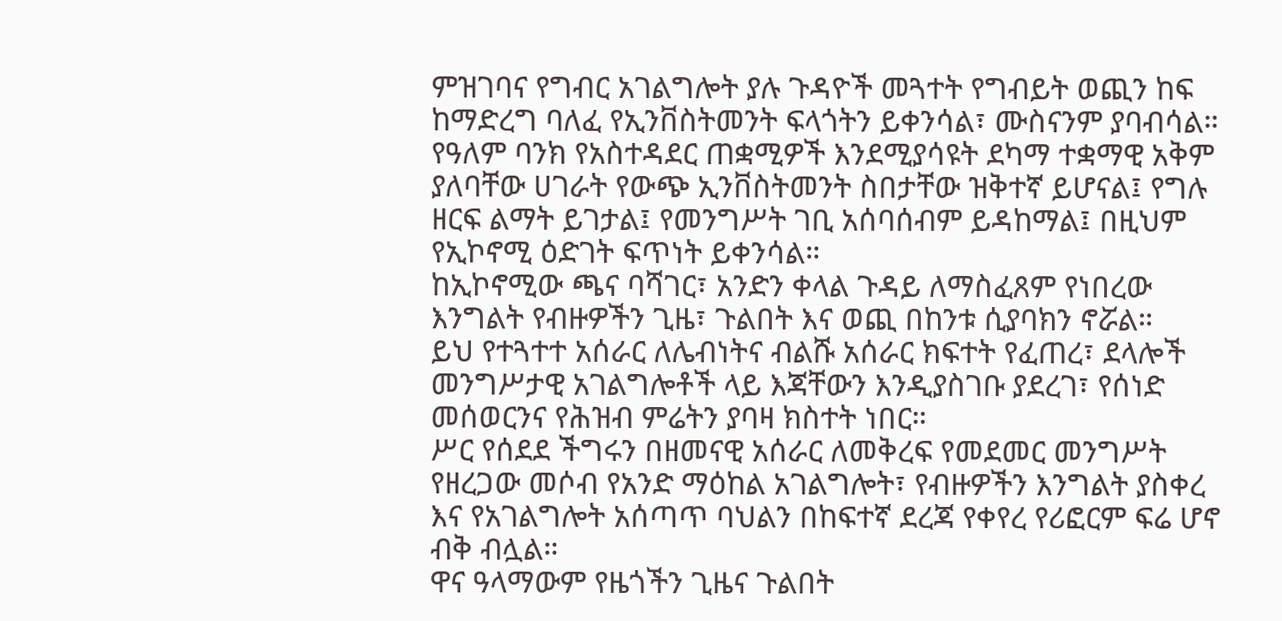ምዝገባና የግብር አገልግሎት ያሉ ጉዳዮች መጓተት የግብይት ወጪን ከፍ ከማድረግ ባለፈ የኢንቨስትመንት ፍላጎትን ይቀንሳል፣ ሙስናንም ያባብሳል።
የዓለም ባንክ የአስተዳደር ጠቋሚዎች እንደሚያሳዩት ደካማ ተቋማዊ አቅም ያለባቸው ሀገራት የውጭ ኢንቨስትመንት ስበታቸው ዝቅተኛ ይሆናል፤ የግሉ ዘርፍ ልማት ይገታል፤ የመንግሥት ገቢ አሰባሰብም ይዳከማል፤ በዚህም የኢኮኖሚ ዕድገት ፍጥነት ይቀንሳል።
ከኢኮኖሚው ጫና ባሻገር፣ አንድን ቀላል ጉዳይ ለማስፈጸም የነበረው እንግልት የብዙዎችን ጊዜ፣ ጉልበት እና ወጪ በከንቱ ሲያባክን ኖሯል።
ይህ የተጓተተ አሰራር ለሌብነትና ብልሹ አሰራር ክፍተት የፈጠረ፣ ደላሎች መንግሥታዊ አገልግሎቶች ላይ እጃቸውን እንዲያስገቡ ያደረገ፣ የሰነድ መሰወርንና የሕዝብ ምሬትን ያባዛ ክስተት ነበር።
ሥር የሰደደ ችግሩን በዘመናዊ አሰራር ለመቅረፍ የመደመር መንግሥት የዘረጋው መሶብ የአንድ ማዕከል አገልግሎት፣ የብዙዎችን እንግልት ያስቀረ እና የአገልግሎት አሰጣጥ ባህልን በከፍተኛ ደረጃ የቀየረ የሪፎርም ፍሬ ሆኖ ብቅ ብሏል።
ዋና ዓላማውም የዜጎችን ጊዜና ጉልበት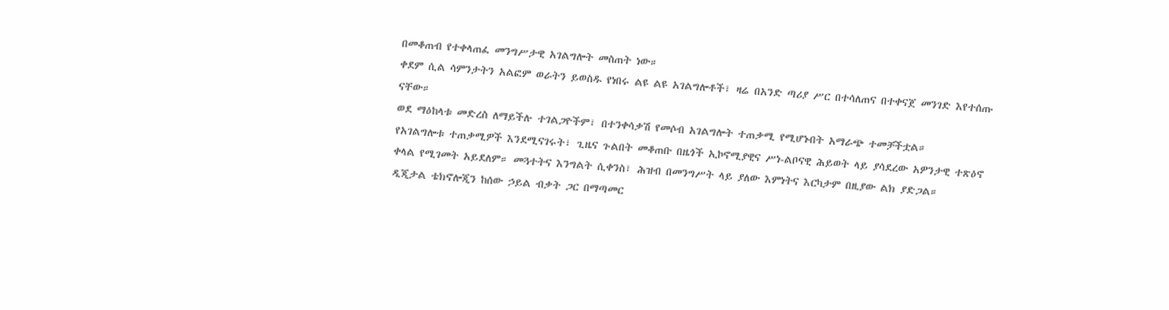በመቆጠብ የተቀላጠፈ መንግሥታዊ አገልግሎት መስጠት ነው።
ቀደም ሲል ሳምንታትን አልፎም ወራትን ይወስዱ የነበሩ ልዩ ልዩ አገልግሎቶች፣ ዛሬ በአንድ ጣሪያ ሥር በተሳለጠና በተቀናጀ መንገድ እየተሰጡ ናቸው።
ወደ ማዕከላቱ መድረስ ለማይችሉ ተገልጋዮችም፣ በተንቀሳቃሽ የመሶብ አገልግሎት ተጠቃሚ የሚሆኑበት አማራጭ ተመቻችቷል።
የአገልግሎቱ ተጠቃሚዎች እንደሚናገሩት፣ ጊዜና ጉልበት መቆጠቡ በዜጎች ኢኮኖሚያዊና ሥነ-ልቦናዊ ሕይወት ላይ ያሳደረው አዎንታዊ ተጽዕኖ ቀላል የሚገመት አይደለም። መጓተትና እንግልት ሲቀንስ፣ ሕዝብ በመንግሥት ላይ ያለው እምነትና እርካታም በዚያው ልክ ያድጋል።
ዲጂታል ቴክኖሎጂን ከሰው ኃይል ብቃት ጋር በማጣመር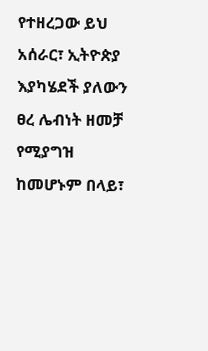የተዘረጋው ይህ አሰራር፣ ኢትዮጵያ እያካሄደች ያለውን ፀረ ሌብነት ዘመቻ የሚያግዝ ከመሆኑም በላይ፣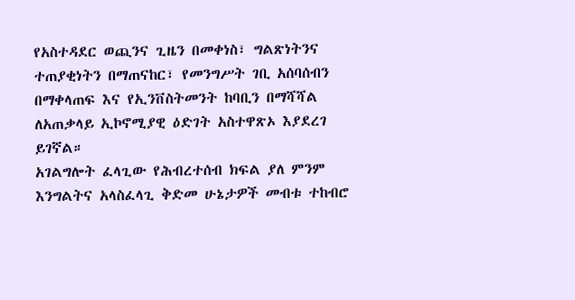የአስተዳደር ወጪንና ጊዜን በመቀነስ፣ ግልጽነትንና ተጠያቂነትን በማጠናከር፣ የመንግሥት ገቢ አሰባሰብን በማቀላጠፍ እና የኢንቨስትመንት ከባቢን በማሻሻል ለአጠቃላይ ኢኮኖሚያዊ ዕድገት አስተዋጽኦ እያደረገ ይገኛል።
አገልግሎት ፈላጊው የሕብረተሰብ ክፍል ያለ ምንም እንግልትና አላስፈላጊ ቅድመ ሁኔታዎች መብቱ ተከብሮ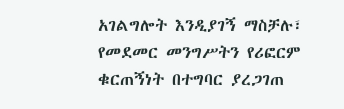አገልግሎት እንዲያገኝ ማስቻሉ፣ የመደመር መንግሥትን የሪፎርም ቁርጠኝነት በተግባር ያረጋገጠ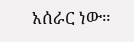አሰራር ነው።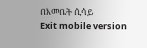በእመቤት ሲሳይ
Exit mobile version